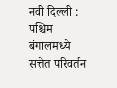नवी दिल्ली : पश्चिम बंगालमध्ये सत्तेत परिवर्तन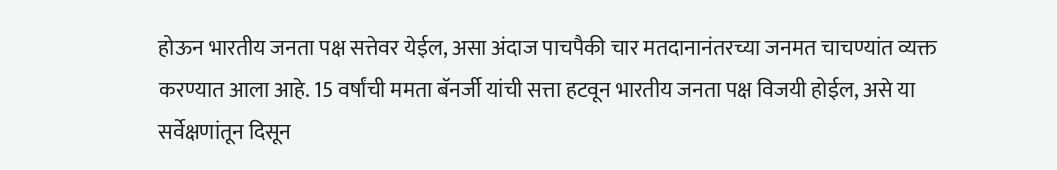होऊन भारतीय जनता पक्ष सत्तेवर येईल, असा अंदाज पाचपैकी चार मतदानानंतरच्या जनमत चाचण्यांत व्यक्त करण्यात आला आहे. 15 वर्षांची ममता बॅनर्जी यांची सत्ता हटवून भारतीय जनता पक्ष विजयी होईल, असे या सर्वेक्षणांतून दिसून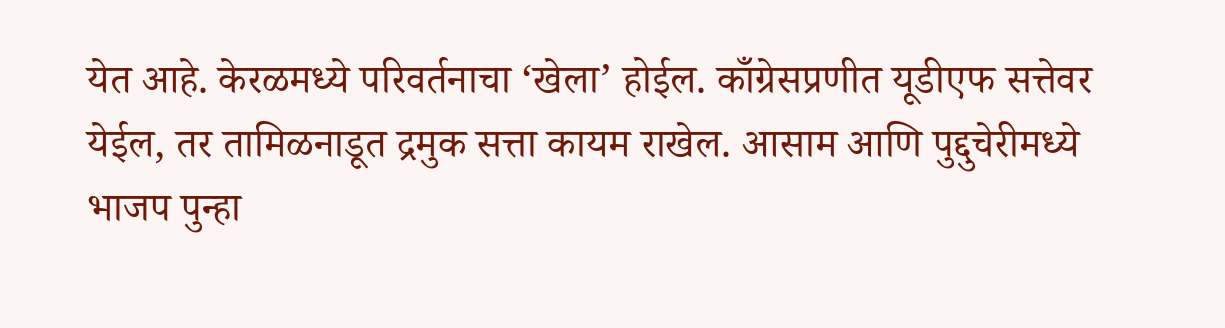येत आहे. केरळमध्ये परिवर्तनाचा ‘खेला’ होईल. काँग्रेसप्रणीत यूडीएफ सत्तेवर येईल, तर तामिळनाडूत द्रमुक सत्ता कायम राखेल. आसाम आणि पुद्दुचेरीमध्ये भाजप पुन्हा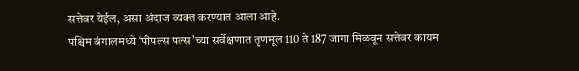सत्तेवर येईल, असा अंदाज व्यक्त करण्यात आला आहे.
पश्चिम बंगालमध्ये ‘पीपल्स पल्स’च्या सर्वेक्षणात तृणमूल 110 ते 187 जागा मिळवून सत्तेवर कायम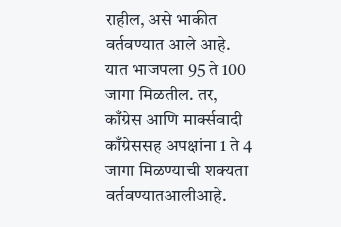राहील, असे भाकीत वर्तवण्यात आले आहे. यात भाजपला 95 ते 100 जागा मिळतील. तर, काँग्रेस आणि मार्क्सवादी काँग्रेससह अपक्षांना 1 ते 4 जागा मिळण्याची शक्यता वर्तवण्यातआलीआहे.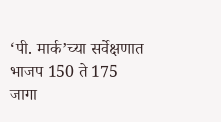‘पी. मार्क’च्या सर्वेक्षणात भाजप 150 ते 175 जागा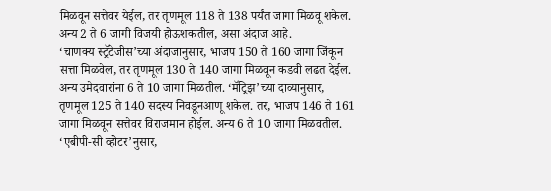मिळवून सत्तेवर येईल, तर तृणमूल 118 ते 138 पर्यंत जागा मिळवू शकेल. अन्य 2 ते 6 जागी विजयी होऊशकतील, असा अंदाज आहे.
‘चाणक्य स्ट्रॅटेजीस’च्या अंदाजानुसार, भाजप 150 ते 160 जागा जिंकून सत्ता मिळवेल, तर तृणमूल 130 ते 140 जागा मिळवून कडवी लढत देईल. अन्य उमेदवारांना 6 ते 10 जागा मिळतील. ‘मॅट्रिझ’च्या दाव्यानुसार, तृणमूल 125 ते 140 सदस्य निवडूनआणू शकेल. तर, भाजप 146 ते 161 जागा मिळवून सत्तेवर विराजमान होईल. अन्य 6 ते 10 जागा मिळवतील. ‘एबीपी-सी व्होटर’नुसार,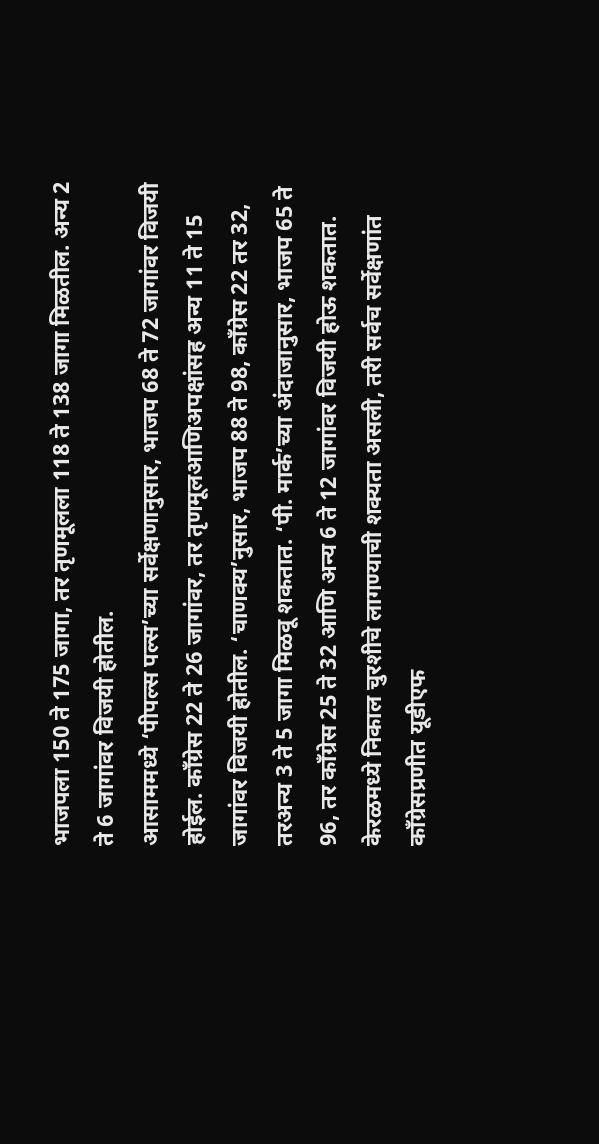भाजपला 150 ते 175 जागा, तर तृणमूलला 118 ते 138 जागा मिळतील. अन्य 2 ते 6 जागांवर विजयी होतील.
आसाममध्ये ‘पीपल्स पल्स’च्या सर्वेक्षणानुसार, भाजप 68 ते 72 जागांवर विजयी होईल. काँग्रेस 22 ते 26 जागांवर, तर तृणमूलआणिअपक्षांसह अन्य 11 ते 15 जागांवर विजयी होतील. ‘चाणक्य’नुसार, भाजप 88 ते 98, काँग्रेस 22 तर 32, तरअन्य 3 ते 5 जागा मिळवू शकतात. ‘पी. मार्क’च्या अंदाजानुसार, भाजप 65 ते 96, तर काँग्रेस 25 ते 32 आणि अन्य 6 ते 12 जागांवर विजयी होऊ शकतात.
केरळमध्ये निकाल चुरशीचे लागण्याची शक्यता असली, तरी सर्वच सर्वेक्षणांत काँग्रेसप्रणीत यूडीएफ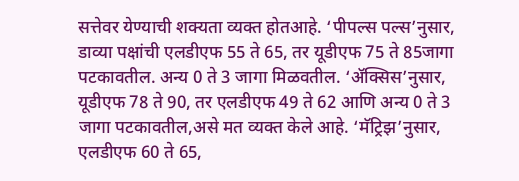सत्तेवर येण्याची शक्यता व्यक्त होतआहे. ‘पीपल्स पल्स’नुसार, डाव्या पक्षांची एलडीएफ 55 ते 65, तर यूडीएफ 75 ते 85जागा पटकावतील. अन्य 0 ते 3 जागा मिळवतील. ‘ॲक्सिस’नुसार, यूडीएफ 78 ते 90, तर एलडीएफ 49 ते 62 आणि अन्य 0 ते 3 जागा पटकावतील,असे मत व्यक्त केले आहे. ‘मॅट्रिझ’नुसार, एलडीएफ 60 ते 65,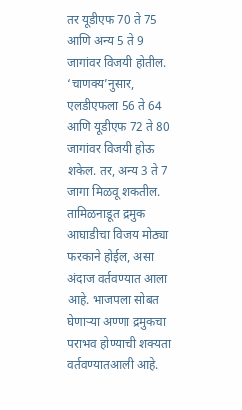तर यूडीएफ 70 ते 75 आणि अन्य 5 ते 9 जागांवर विजयी होतील. ‘चाणक्य’नुसार, एलडीएफला 56 ते 64 आणि यूडीएफ 72 ते 80 जागांवर विजयी होऊ शकेल. तर, अन्य 3 ते 7 जागा मिळवू शकतील.
तामिळनाडूत द्रमुक आघाडीचा विजय मोठ्या फरकाने होईल, असा अंदाज वर्तवण्यात आला आहे. भाजपला सोबत घेणाऱ्या अण्णा द्रमुकचा पराभव होण्याची शक्यता वर्तवण्यातआली आहे.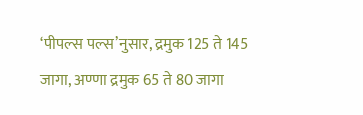‘पीपल्स पल्स’नुसार, द्रमुक 125 ते 145 जागा, अण्णा द्रमुक 65 ते 80 जागा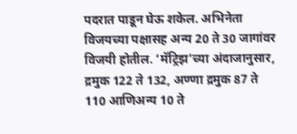पदरात पाडून घेऊ शकेल. अभिनेता विजयच्या पक्षासह अन्य 20 ते 30 जागांवर विजयी होतील. ‘मॅट्रिझ’च्या अंदाजानुसार, द्रमुक 122 ते 132, अण्णा द्रमुक 87 ते 110 आणिअन्य 10 ते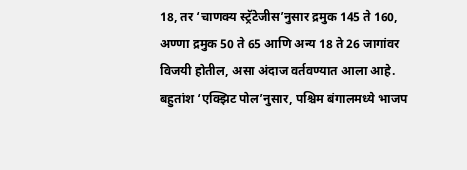18, तर ‘चाणक्य स्ट्रॅटेजीस’नुसार द्रमुक 145 ते 160, अण्णा द्रमुक 50 ते 65 आणि अन्य 18 ते 26 जागांवर विजयी होतील, असा अंदाज वर्तवण्यात आला आहे.
बहुतांश ‘एक्झिट पोल’नुसार, पश्चिम बंगालमध्ये भाजप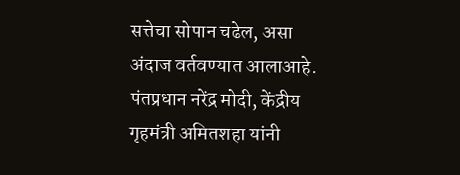सत्तेचा सोपान चढेल, असा अंदाज वर्तवण्यात आलाआहे. पंतप्रधान नरेंद्र मोदी, केंद्रीय गृहमंत्री अमितशहा यांनी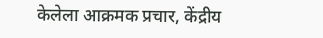केलेला आक्रमक प्रचार, केंद्रीय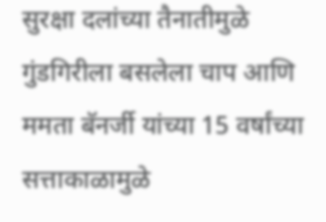सुरक्षा दलांच्या तैनातीमुळे गुंडगिरीला बसलेला चाप आणि ममता बॅनर्जी यांच्या 15 वर्षांच्या सत्ताकाळामुळे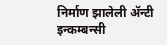निर्माण झालेली ॲन्टी इन्कम्बन्सी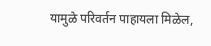यामुळे परिवर्तन पाहायला मिळेल,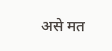असे मत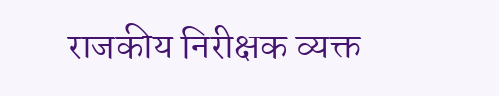राजकीय निरीक्षक व्यक्त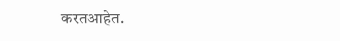करतआहेत.